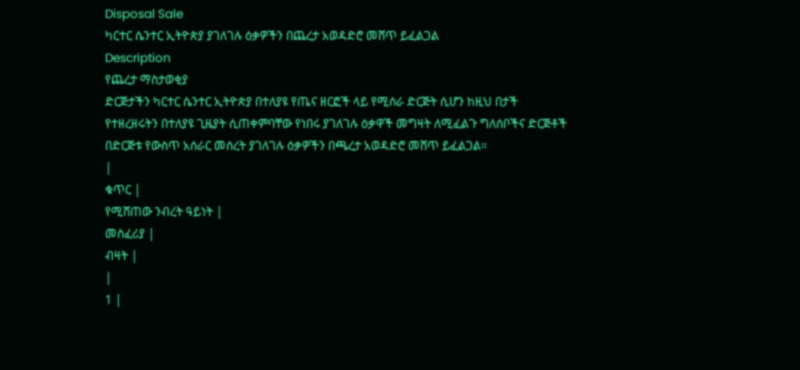Disposal Sale
ካርተር ሴንተር ኢትዮጵያ ያገለገሉ ዕቃዎችን በጨረታ አወዳድሮ መሸጥ ይፈልጋል
Description
የጨረታ ማስታወቂያ
ድርጅታችን ካርተር ሴንተር ኢትዮጵያ በተለያዩ የጤና ዘርፎች ላይ የሚሰራ ድርጅት ሲሆን ከዚህ በታች የተዘረዘሩትን በተለያዩ ጊዜያት ሲጠቀምባቸው የነበሩ ያገለገሉ ዕቃዋች መግዛት ለሚፈልጉ ግለሰቦችና ድርጅቶች በድርጅቱ የውስጥ አሰራር መሰረት ያገለገሉ ዕቃዎችን በጫረታ አወዳድሮ መሸጥ ይፈልጋል።
|
ቁጥር |
የሚሸጠው ንብረት ዓይነት |
መስፈሪያ |
ብዛት |
|
1 |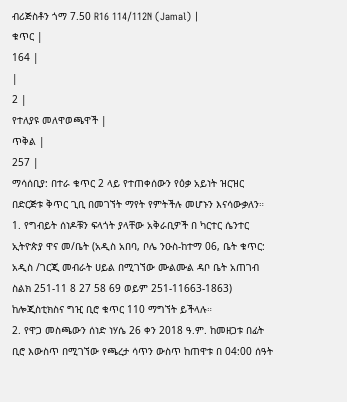ብሪጅስቶን ጎማ 7.50 R16 114/112N (Jamal) |
ቁጥር |
164 |
|
2 |
የተለያዩ መለዋወጫዋች |
ጥቅል |
257 |
ማሳሰቢያ: በተራ ቁጥር 2 ላይ የተጠቀሰውን የዕቃ አይነት ዝርዝር በድርጅቱ ቅጥር ጊቢ በመገኘት ማየት የምትችሉ መሆኑን እናሳውቃለን።
1. የግብይት ሰነዶቹን ፍላጎት ያላቸው አቅራቢዎች በ ካርተር ሴንተር ኢትዮጵያ ዋና መ/ቤት (አዲስ አበባ, ቦሌ ንዑስ-ከተማ 06, ቤት ቁጥር: አዲስ /ገርጂ መብራት ሀይል በሚገኘው ሙልሙል ዳቦ ቤት አጠገብ ስልክ 251-11 8 27 58 69 ወይም 251-11663-1863) ከሎጂስቲክስና ግዢ ቢሮ ቁጥር 110 ማግኘት ይችላሉ።
2. የዋጋ መስጫውን ሰነድ ነሃሴ 26 ቀን 2018 ዓ.ም. ከመዘጋቱ በፊት ቢሮ እውስጥ በሚገኘው የጫረታ ሳጥን ውስጥ ከጠዋቱ በ 04:00 ሰዓት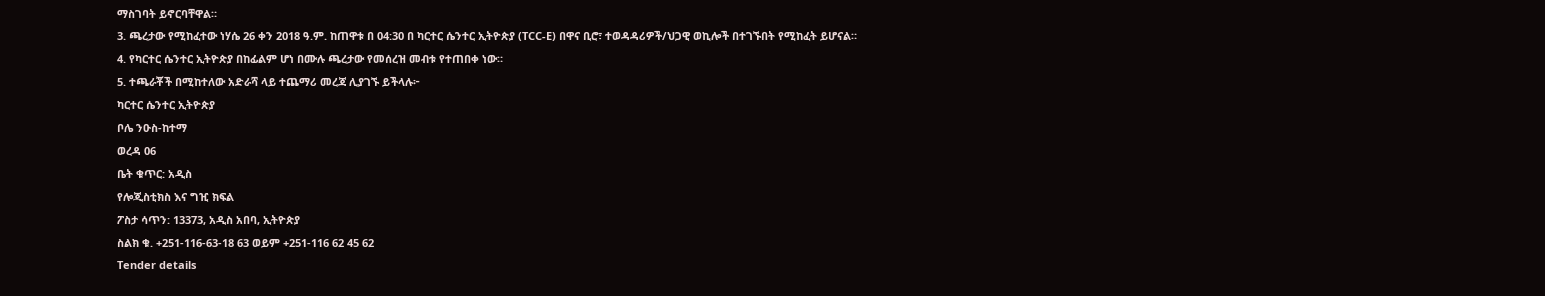ማስገባት ይኖርባቸዋል።
3. ጫረታው የሚከፈተው ነሃሴ 26 ቀን 2018 ዓ.ም. ከጠዋቱ በ 04:30 በ ካርተር ሴንተር ኢትዮጵያ (TCC-E) በዋና ቢሮ፣ ተወዳዳሪዎች/ህጋዊ ወኪሎች በተገኙበት የሚከፈት ይሆናል።
4. የካርተር ሴንተር ኢትዮጵያ በከፊልም ሆነ በሙሉ ጫረታው የመሰረዝ መብቱ የተጠበቀ ነው።
5. ተጫራቾች በሚከተለው አድራሻ ላይ ተጨማሪ መረጃ ሊያገኙ ይችላሉ፦
ካርተር ሴንተር ኢትዮጵያ
ቦሌ ንዑስ-ከተማ
ወረዳ 06
ቤት ቁጥር: አዲስ
የሎጂስቲክስ እና ግዢ ክፍል
ፖስታ ሳጥን: 13373, አዲስ አበባ, ኢትዮጵያ
ስልክ ቁ. +251-116-63-18 63 ወይም +251-116 62 45 62
Tender details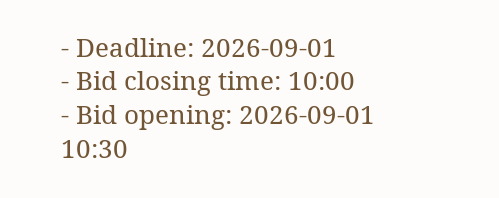- Deadline: 2026-09-01
- Bid closing time: 10:00
- Bid opening: 2026-09-01 10:30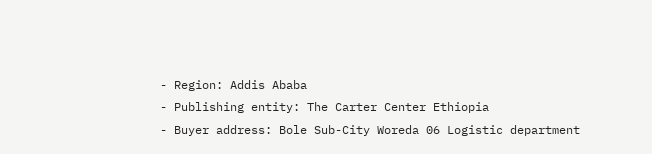- Region: Addis Ababa
- Publishing entity: The Carter Center Ethiopia
- Buyer address: Bole Sub-City Woreda 06 Logistic department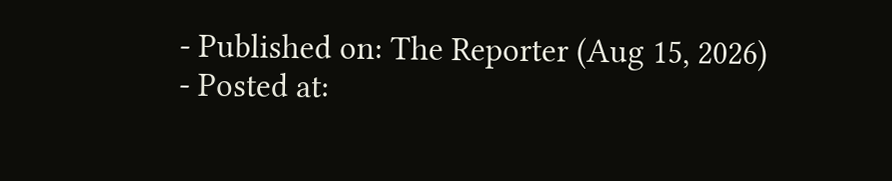- Published on: The Reporter (Aug 15, 2026)
- Posted at: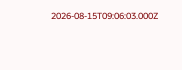2026-08-15T09:06:03.000Z